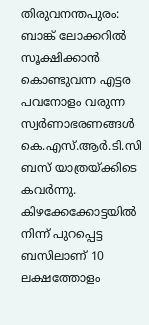തിരുവനന്തപുരം: ബാങ്ക് ലോക്കറിൽ സൂക്ഷിക്കാൻ കൊണ്ടുവന്ന എട്ടര പവനോളം വരുന്ന സ്വർണാഭരണങ്ങൾ കെ.എസ്.ആർ.ടി.സി ബസ് യാത്രയ്ക്കിടെ കവർന്നു. കിഴക്കേക്കോട്ടയിൽ നിന്ന് പുറപ്പെട്ട ബസിലാണ് 10 ലക്ഷത്തോളം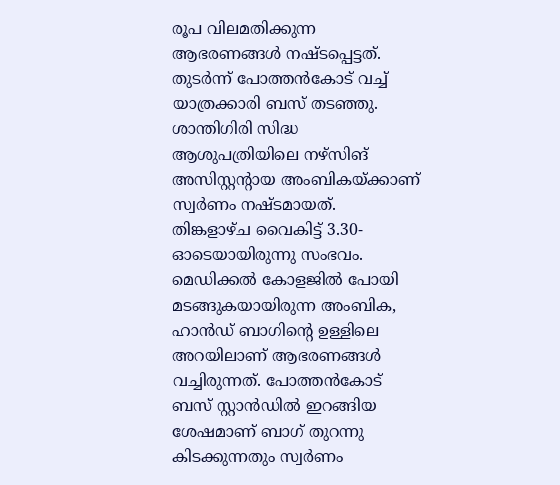രൂപ വിലമതിക്കുന്ന ആഭരണങ്ങൾ നഷ്ടപ്പെട്ടത്. തുടർന്ന് പോത്തൻകോട് വച്ച് യാത്രക്കാരി ബസ് തടഞ്ഞു. ശാന്തിഗിരി സിദ്ധ ആശുപത്രിയിലെ നഴ്സിങ് അസിസ്റ്റന്റായ അംബികയ്ക്കാണ് സ്വർണം നഷ്ടമായത്.
തിങ്കളാഴ്ച വൈകിട്ട് 3.30-ഓടെയായിരുന്നു സംഭവം. മെഡിക്കൽ കോളജിൽ പോയി മടങ്ങുകയായിരുന്ന അംബിക, ഹാൻഡ് ബാഗിന്റെ ഉള്ളിലെ അറയിലാണ് ആഭരണങ്ങൾ വച്ചിരുന്നത്. പോത്തൻകോട് ബസ് സ്റ്റാൻഡിൽ ഇറങ്ങിയ ശേഷമാണ് ബാഗ് തുറന്നു കിടക്കുന്നതും സ്വർണം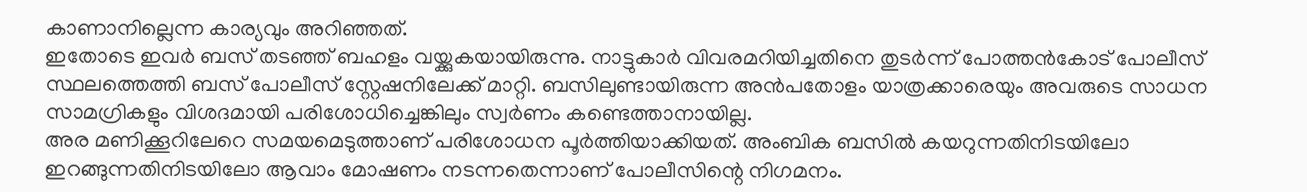കാണാനില്ലെന്ന കാര്യവും അറിഞ്ഞത്.
ഇതോടെ ഇവർ ബസ് തടഞ്ഞ് ബഹളം വയ്ക്കുകയായിരുന്നു. നാട്ടുകാർ വിവരമറിയിച്ചതിനെ തുടർന്ന് പോത്തൻകോട് പോലീസ് സ്ഥലത്തെത്തി ബസ് പോലീസ് സ്റ്റേഷനിലേക്ക് മാറ്റി. ബസിലുണ്ടായിരുന്ന അൻപതോളം യാത്രക്കാരെയും അവരുടെ സാധന സാമഗ്രികളും വിശദമായി പരിശോധിച്ചെങ്കിലും സ്വർണം കണ്ടെത്താനായില്ല.
അര മണിക്കൂറിലേറെ സമയമെടുത്താണ് പരിശോധന പൂർത്തിയാക്കിയത്. അംബിക ബസിൽ കയറുന്നതിനിടയിലോ ഇറങ്ങുന്നതിനിടയിലോ ആവാം മോഷണം നടന്നതെന്നാണ് പോലീസിന്റെ നിഗമനം.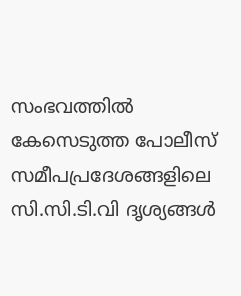സംഭവത്തിൽ കേസെടുത്ത പോലീസ് സമീപപ്രദേശങ്ങളിലെ സി.സി.ടി.വി ദൃശ്യങ്ങൾ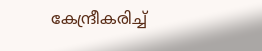കേന്ദ്രീകരിച്ച്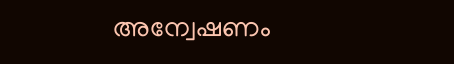അന്വേഷണം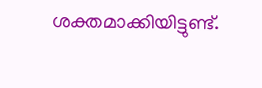ശക്തമാക്കിയിട്ടുണ്ട്.